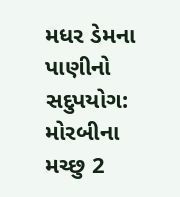મધર ડેમના પાણીનો સદુપયોગ: મોરબીના મચ્છુ 2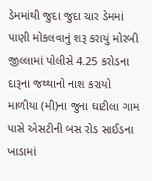ડેમમાંથી જુદા જુદા ચાર ડેમમાં પાણી મોકલવાનું શરૂ કરાયું મોરબી જીલ્લામાં પોલીસે 4.25 કરોડના દારૂના જથ્થાનો નાશ કરાયો માળીયા (મી)ના જુના ઘાટીલા ગામ પાસે એસટીની બસ રોડ સાઈડના ખાડામાં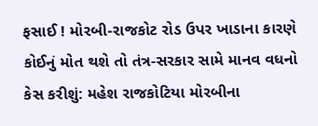ફસાઈ ! મોરબી-રાજકોટ રોડ ઉપર ખાડાના કારણે કોઈનું મોત થશે તો તંત્ર-સરકાર સામે માનવ વધનો કેસ કરીશું: મહેશ રાજકોટિયા મોરબીના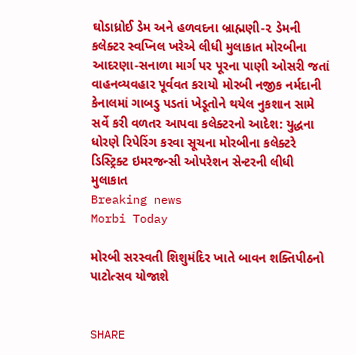ઘોડાધ્રોઈ ડેમ અને હળવદના બ્રાહ્મણી-૨ ડેમની કલેક્ટર સ્વપ્નિલ ખરેએ લીધી મુલાકાત મોરબીના આદરણા-સનાળા માર્ગ પર પૂરના પાણી ઓસરી જતાં વાહનવ્યવહાર પૂર્વવત કરાયો મોરબી નજીક નર્મદાની કેનાલમાં ગાબડુ પડતાં ખેડૂતોને થયેલ નુકશાન સામે સર્વે કરી વળતર આપવા કલેક્ટરનો આદેશ: યુદ્ધના ધોરણે રિપેરિંગ કરવા સૂચના મોરબીના કલેક્ટરે ડિસ્ટ્રિક્ટ ઇમરજન્સી ઓપરેશન સેન્ટરની લીધી મુલાકાત
Breaking news
Morbi Today

મોરબી સરસ્વતી શિશુમંદિર ખાતે બાવન શક્તિપીઠનો પાટોત્સવ યોજાશે


SHARE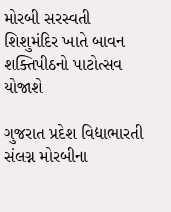મોરબી સરસ્વતી શિશુમંદિર ખાતે બાવન શક્તિપીઠનો પાટોત્સવ યોજાશે

ગુજરાત પ્રદેશ વિદ્યાભારતી સંલગ્ન મોરબીના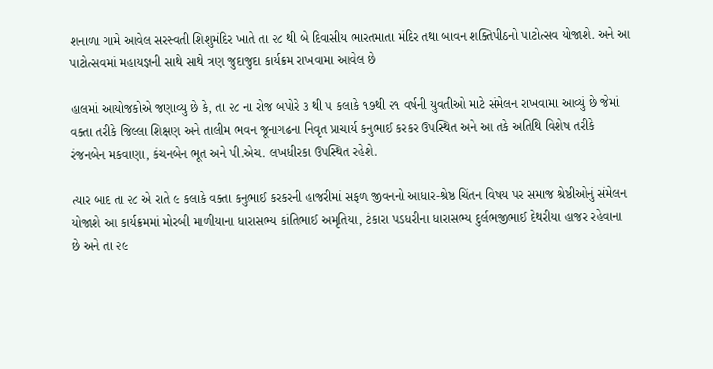શનાળા ગામે આવેલ સરસ્વતી શિશુમંદિર ખાતે તા ૨૮ થી બે દિવાસીય ભારતમાતા મંદિર તથા બાવન શક્તિપીઠનો પાટોત્સવ યોજાશે. અને આ પાટોત્સવમાં મહાયજ્ઞની સાથે સાથે ત્રણ જુદાજુદા કાર્યક્રમ રાખવામા આવેલ છે

હાલમાં આયોજકોએ જણાવ્યુ છે કે, તા ૨૮ ના રોજ બપોરે ૩ થી ૫ કલાકે ૧૭થી ૨૧ વર્ષની યુવતીઓ માટે સંમેલન રાખવામા આવ્યું છે જેમાં વક્તા તરીકે જિલ્લા શિક્ષણ અને તાલીમ ભવન જૂનાગઢના નિવૃત પ્રાચાર્ય કનુભાઈ કરકર ઉપસ્થિત અને આ તકે અતિથિ વિશેષ તરીકે રંજનબેન મકવાણા, કંચનબેન ભૂત અને પી.એચ. લખધીરકા ઉપસ્થિત રહેશે.

ત્યાર બાદ તા ૨૮ એ રાતે ૯ કલાકે વક્તા કનુભાઈ કરકરની હાજરીમાં સફળ જીવનનો આધાર-શ્રેષ્ઠ ચિંતન વિષય પર સમાજ શ્રેષ્ઠીઓનું સંમેલન યોજાશે આ કાર્યક્રમમાં મોરબી માળીયાના ધારાસભ્ય કાંતિભાઈ અમૃતિયા, ટંકારા પડધરીના ધારાસભ્ય દુર્લભજીભાઈ દેથરીયા હાજર રહેવાના છે અને તા ૨૯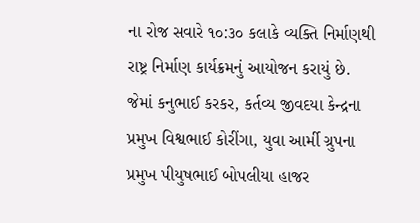ના રોજ સવારે ૧૦:૩૦ કલાકે વ્યક્તિ નિર્માણથી રાષ્ટ્ર નિર્માણ કાર્યક્રમનું આયોજન કરાયું છે. જેમાં કનુભાઈ કરકર, કર્તવ્ય જીવદયા કેન્દ્રના પ્રમુખ વિશ્વભાઈ કોરીંગા, યુવા આર્મી ગ્રુપના પ્રમુખ પીયુષભાઈ બોપલીયા હાજર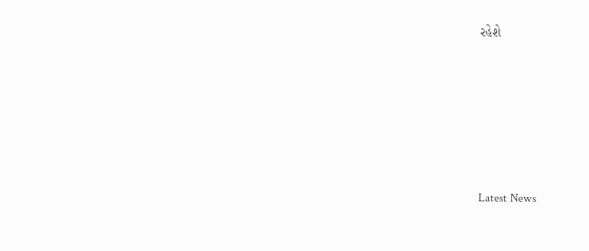રહેશે






Latest News